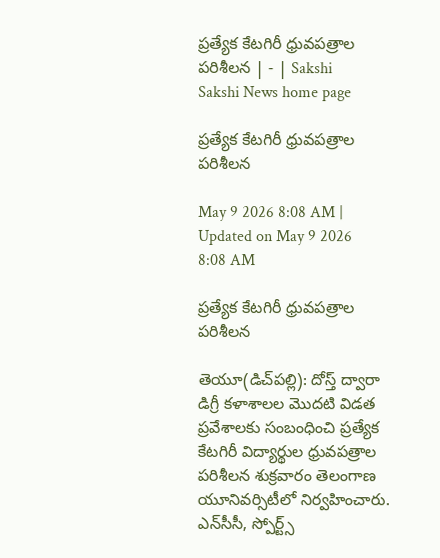ప్రత్యేక కేటగిరీ ధ్రువపత్రాల పరిశీలన | - | Sakshi
Sakshi News home page

ప్రత్యేక కేటగిరీ ధ్రువపత్రాల పరిశీలన

May 9 2026 8:08 AM | Updated on May 9 2026 8:08 AM

ప్రత్యేక కేటగిరీ ధ్రువపత్రాల పరిశీలన

తెయూ(డిచ్‌పల్లి): దోస్త్‌ ద్వారా డిగ్రీ కళాశాలల మొదటి విడత ప్రవేశాలకు సంబంధించి ప్రత్యేక కేటగిరీ విద్యార్థుల ధ్రువపత్రాల పరిశీలన శుక్రవారం తెలంగాణ యూనివర్సిటీలో నిర్వహించారు. ఎన్‌సీసీ, స్పోర్ట్స్‌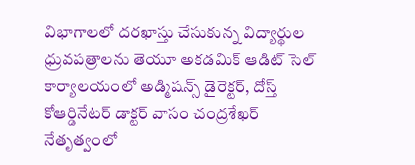విభాగాలలో దరఖాస్తు చేసుకున్న విద్యార్థుల ధ్రువపత్రాలను తెయూ అకడమిక్‌ ఆడిట్‌ సెల్‌ కార్యాలయంలో అడ్మిషన్స్‌ డైరెక్టర్‌, దోస్త్‌ కోఆర్డినేటర్‌ డాక్టర్‌ వాసం చంద్రశేఖర్‌ నేతృత్వంలో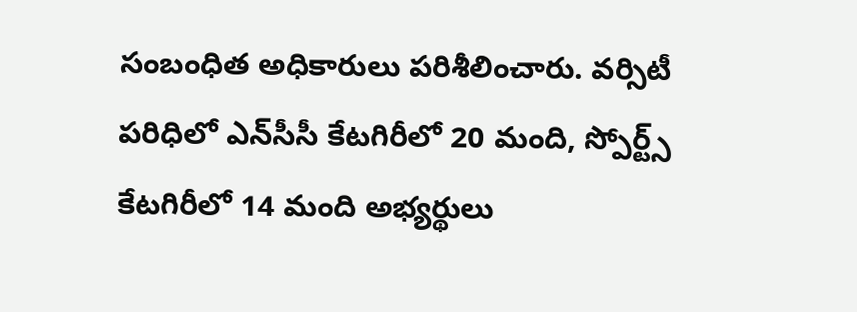సంబంధిత అధికారులు పరిశీలించారు. వర్సిటీ పరిధిలో ఎన్‌సీసీ కేటగిరీలో 20 మంది, స్పోర్ట్స్‌ కేటగిరీలో 14 మంది అభ్యర్థులు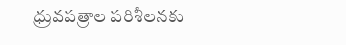ధ్రువపత్రాల పరిశీలనకు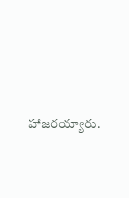హాజరయ్యారు.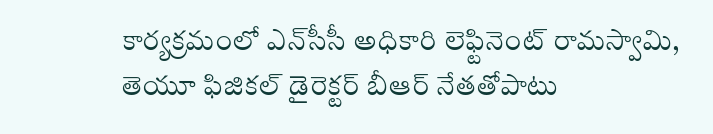కార్యక్రమంలో ఎన్‌సీసీ అధికారి లెఫ్టినెంట్‌ రామస్వామి, తెయూ ఫిజికల్‌ డైరెక్టర్‌ బీఆర్‌ నేతతోపాటు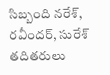సిబ్బంది నరేశ్‌, రవీందర్‌, సురేశ్‌ తదితరులు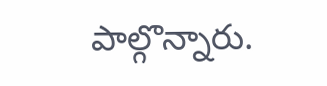పాల్గొన్నారు.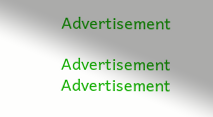Advertisement

Advertisement
Advertisement